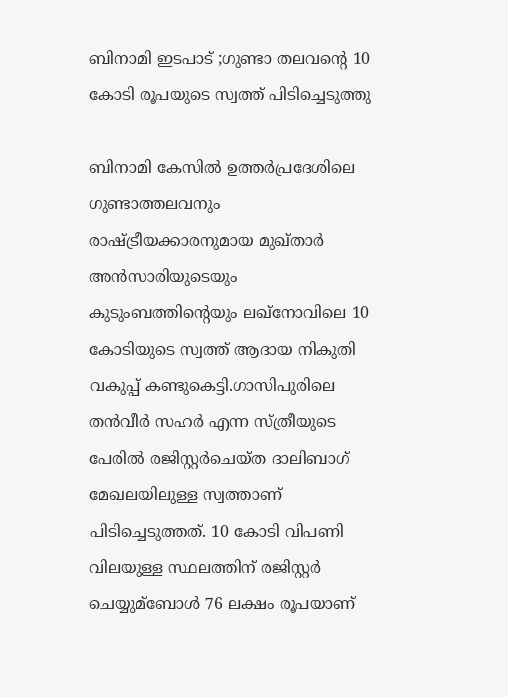ബിനാമി ഇടപാട് ;ഗുണ്ടാ തലവന്റെ 10 കോടി രൂപയുടെ സ്വത്ത് പിടിച്ചെടുത്തു

ബിനാമി കേസില്‍ ഉത്തര്‍പ്രദേശിലെ ഗുണ്ടാത്തലവനും രാഷ്ട്രീയക്കാരനുമായ മുഖ്താര്‍ അൻസാരിയുടെയും കുടുംബത്തിന്റെയും ലഖ്നോവിലെ 10 കോടിയുടെ സ്വത്ത് ആദായ നികുതി വകുപ്പ് കണ്ടുകെട്ടി.ഗാസിപുരിലെ തൻവീര്‍ സഹര്‍ എന്ന സ്ത്രീയുടെ പേരില്‍ രജിസ്റ്റര്‍ചെയ്ത ദാലിബാഗ് മേഖലയിലുള്ള സ്വത്താണ് പിടിച്ചെടുത്തത്. 10 കോടി വിപണി വിലയുള്ള സ്ഥലത്തിന് രജിസ്റ്റര്‍ ചെയ്യുമ്ബോള്‍ 76 ലക്ഷം രൂപയാണ്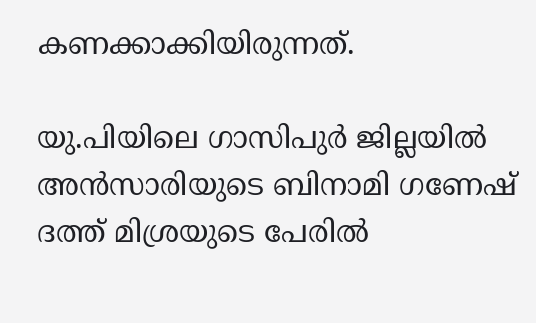കണക്കാക്കിയിരുന്നത്.

യു.പിയിലെ ഗാസിപുര്‍ ജില്ലയില്‍ അൻസാരിയുടെ ബിനാമി ഗണേഷ് ദത്ത് മിശ്രയുടെ പേരില്‍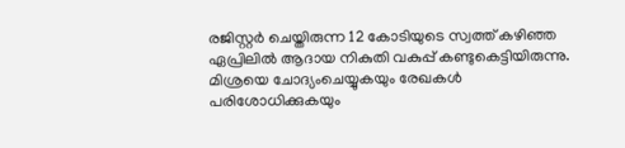രജിസ്റ്റര്‍ ചെയ്തിരുന്ന 12 കോടിയുടെ സ്വത്ത് കഴിഞ്ഞ ഏപ്രിലില്‍ ആദായ നികുതി വകുപ്പ് കണ്ടുകെട്ടിയിരുന്നു. മിശ്രയെ ചോദ്യംചെയ്യുകയും രേഖകള്‍ പരിശോധിക്കുകയും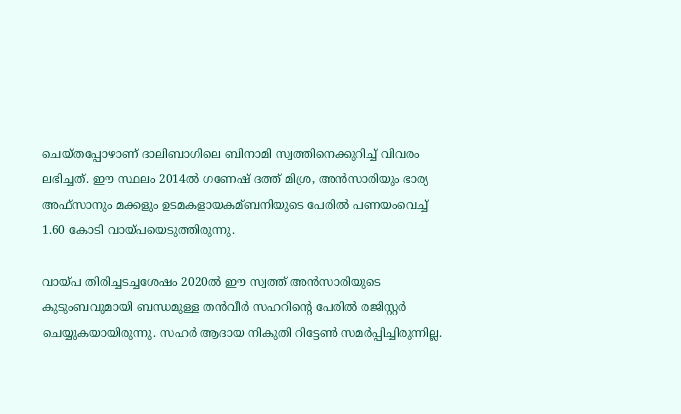ചെയ്തപ്പോഴാണ് ദാലിബാഗിലെ ബിനാമി സ്വത്തിനെക്കുറിച്ച്‌ വിവരം ലഭിച്ചത്. ഈ സ്ഥലം 2014ല്‍ ഗണേഷ് ദത്ത് മിശ്ര, അൻസാരിയും ഭാര്യ അഫ്സാനും മക്കളും ഉടമകളായകമ്ബനിയുടെ പേരില്‍ പണയംവെച്ച്‌ 1.60 കോടി വായ്പയെടുത്തിരുന്നു.

വായ്പ തിരിച്ചടച്ചശേഷം 2020ല്‍ ഈ സ്വത്ത് അൻസാരിയുടെ കുടുംബവുമായി ബന്ധമുള്ള തൻവീര്‍ സഹറിന്റെ പേരില്‍ രജിസ്റ്റര്‍ ചെയ്യുകയായിരുന്നു. സഹര്‍ ആദായ നികുതി റിട്ടേണ്‍ സമര്‍പ്പിച്ചിരുന്നില്ല.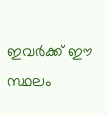ഇവര്‍ക്ക് ഈ സ്ഥലം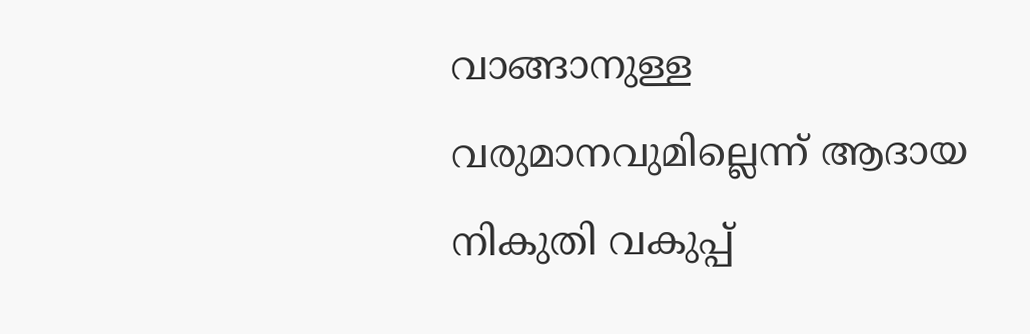വാങ്ങാനുള്ള വരുമാനവുമില്ലെന്ന് ആദായ നികുതി വകുപ്പ്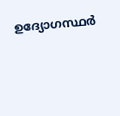ഉദ്യോഗസ്ഥര്‍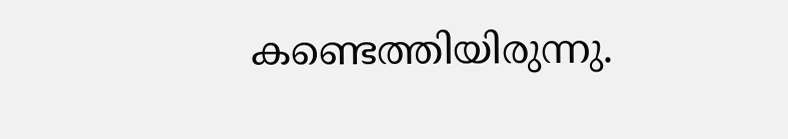കണ്ടെത്തിയിരുന്നു.